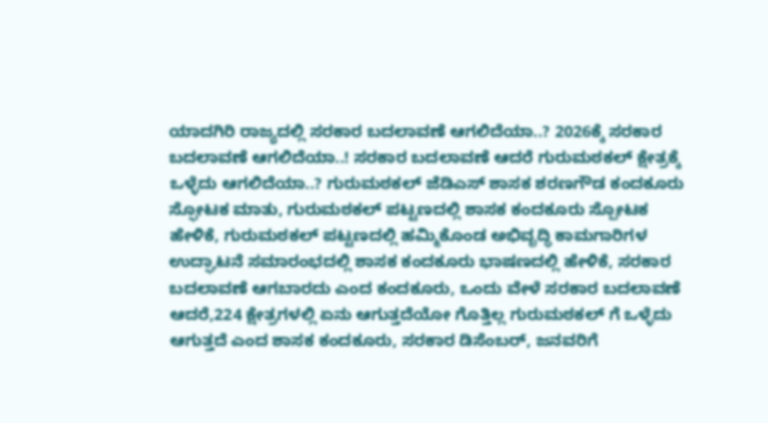ಯಾದಗಿರಿ ರಾಜ್ಯದಲ್ಲಿ ಸರಕಾರ ಬದಲಾವಣೆ ಆಗಲಿದೆಯಾ..? 2026ಕ್ಕೆ ಸರಕಾರ ಬದಲಾವಣೆ ಆಗಲಿದೆಯಾ..! ಸರಕಾರ ಬದಲಾವಣೆ ಆದರೆ ಗುರುಮಠಕಲ್ ಕ್ಷೇತ್ರಕ್ಕೆ ಒಳ್ಳೆದು ಆಗಲಿದೆಯಾ..? ಗುರುಮಠಕಲ್ ಜೆಡಿಎಸ್ ಶಾಸಕ ಶರಣಗೌಡ ಕಂದಕೂರು ಸ್ಫೋಟಕ ಮಾತು, ಗುರುಮಠಕಲ್ ಪಟ್ಟಣದಲ್ಲಿ ಶಾಸಕ ಕಂದಕೂರು ಸ್ಪೋಟಕ ಹೇಳಿಕೆ, ಗುರುಮಠಕಲ್ ಪಟ್ಟಣದಲ್ಲಿ ಹಮ್ಮಿಕೊಂಡ ಅಭಿವೃದ್ಧಿ ಕಾಮಗಾರಿಗಳ ಉದ್ಘಾಟನೆ ಸಮಾರಂಭದಲ್ಲಿ ಶಾಸಕ ಕಂದಕೂರು ಭಾಷಣದಲ್ಲಿ ಹೇಳಿಕೆ, ಸರಕಾರ ಬದಲಾವಣೆ ಆಗಬಾರದು ಎಂದ ಕಂದಕೂರು, ಒಂದು ವೇಳೆ ಸರಕಾರ ಬದಲಾವಣೆ ಆದರೆ,224 ಕ್ಷೇತ್ರಗಳಲ್ಲಿ ಏನು ಆಗುತ್ತದೆಯೋ ಗೊತ್ತಿಲ್ಲ ಗುರುಮಠಕಲ್ ಗೆ ಒಳ್ಳೆದು ಆಗುತ್ತದೆ ಎಂದ ಶಾಸಕ ಕಂದಕೂರು, ಸರಕಾರ ಡಿಸೆಂಬರ್, ಜನವರಿಗೆ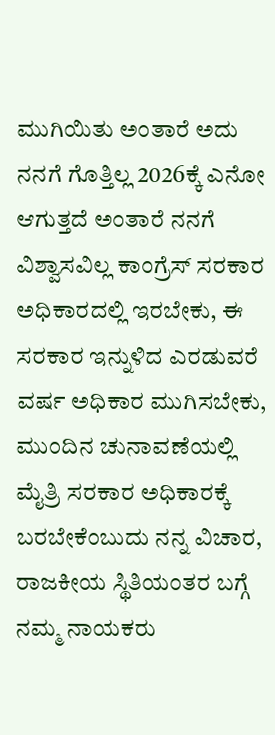ಮುಗಿಯಿತು ಅಂತಾರೆ ಅದು ನನಗೆ ಗೊತ್ತಿಲ್ಲ 2026ಕ್ಕೆ ಎನೋ ಆಗುತ್ತದೆ ಅಂತಾರೆ ನನಗೆ ವಿಶ್ವಾಸವಿಲ್ಲ ಕಾಂಗ್ರೆಸ್ ಸರಕಾರ ಅಧಿಕಾರದಲ್ಲಿ ಇರಬೇಕು, ಈ ಸರಕಾರ ಇನ್ನುಳಿದ ಎರಡುವರೆ ವರ್ಷ ಅಧಿಕಾರ ಮುಗಿಸಬೇಕು, ಮುಂದಿನ ಚುನಾವಣೆಯಲ್ಲಿ ಮೈತ್ರಿ ಸರಕಾರ ಅಧಿಕಾರಕ್ಕೆ ಬರಬೇಕೆಂಬುದು ನನ್ನ ವಿಚಾರ, ರಾಜಕೀಯ ಸ್ಥಿತಿಯಂತರ ಬಗ್ಗೆ ನಮ್ಮ ನಾಯಕರು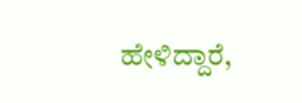ಹೇಳಿದ್ದಾರೆ,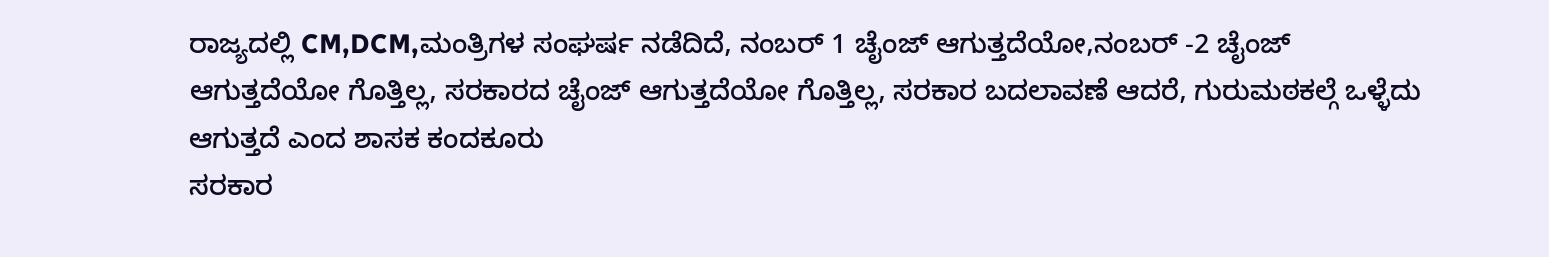ರಾಜ್ಯದಲ್ಲಿ CM,DCM,ಮಂತ್ರಿಗಳ ಸಂಘರ್ಷ ನಡೆದಿದೆ, ನಂಬರ್ 1 ಚೈಂಜ್ ಆಗುತ್ತದೆಯೋ,ನಂಬರ್ -2 ಚೈಂಜ್ ಆಗುತ್ತದೆಯೋ ಗೊತ್ತಿಲ್ಲ, ಸರಕಾರದ ಚೈಂಜ್ ಆಗುತ್ತದೆಯೋ ಗೊತ್ತಿಲ್ಲ, ಸರಕಾರ ಬದಲಾವಣೆ ಆದರೆ, ಗುರುಮಠಕಲ್ಗೆ ಒಳ್ಳೆದು ಆಗುತ್ತದೆ ಎಂದ ಶಾಸಕ ಕಂದಕೂರು
ಸರಕಾರ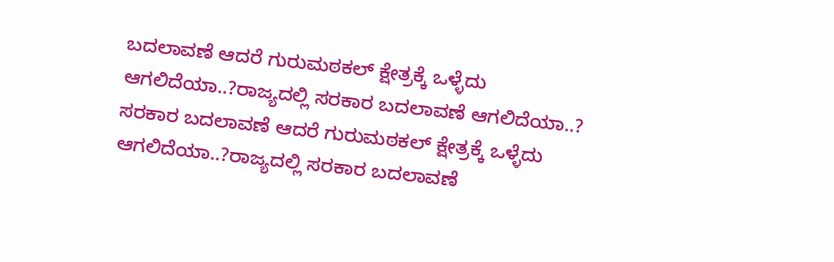ಬದಲಾವಣೆ ಆದರೆ ಗುರುಮಠಕಲ್ ಕ್ಷೇತ್ರಕ್ಕೆ ಒಳ್ಳೆದು ಆಗಲಿದೆಯಾ..?ರಾಜ್ಯದಲ್ಲಿ ಸರಕಾರ ಬದಲಾವಣೆ ಆಗಲಿದೆಯಾ..?
ಸರಕಾರ ಬದಲಾವಣೆ ಆದರೆ ಗುರುಮಠಕಲ್ ಕ್ಷೇತ್ರಕ್ಕೆ ಒಳ್ಳೆದು ಆಗಲಿದೆಯಾ..?ರಾಜ್ಯದಲ್ಲಿ ಸರಕಾರ ಬದಲಾವಣೆ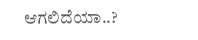ಆಗಲಿದೆಯಾ..?